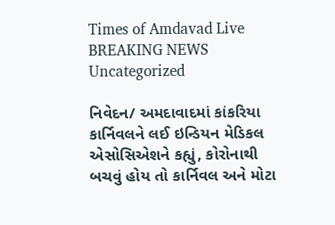Times of Amdavad Live
BREAKING NEWS
Uncategorized

નિવેદન/ અમદાવાદમાં કાંકરિયા કાર્નિવલને લઈ ઇન્ડિયન મેડિકલ એસોસિએશને કહ્યું, કોરોનાથી બચવું હોય તો કાર્નિવલ અને મોટા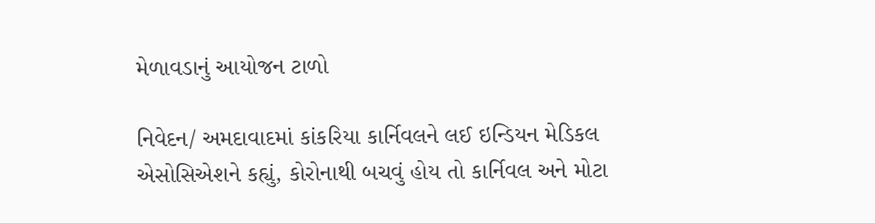મેળાવડાનું આયોજન ટાળો

નિવેદન/ અમદાવાદમાં કાંકરિયા કાર્નિવલને લઈ ઇન્ડિયન મેડિકલ એસોસિએશને કહ્યું, કોરોનાથી બચવું હોય તો કાર્નિવલ અને મોટા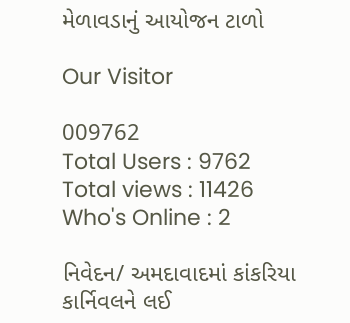મેળાવડાનું આયોજન ટાળો

Our Visitor

009762
Total Users : 9762
Total views : 11426
Who's Online : 2

નિવેદન/ અમદાવાદમાં કાંકરિયા કાર્નિવલને લઈ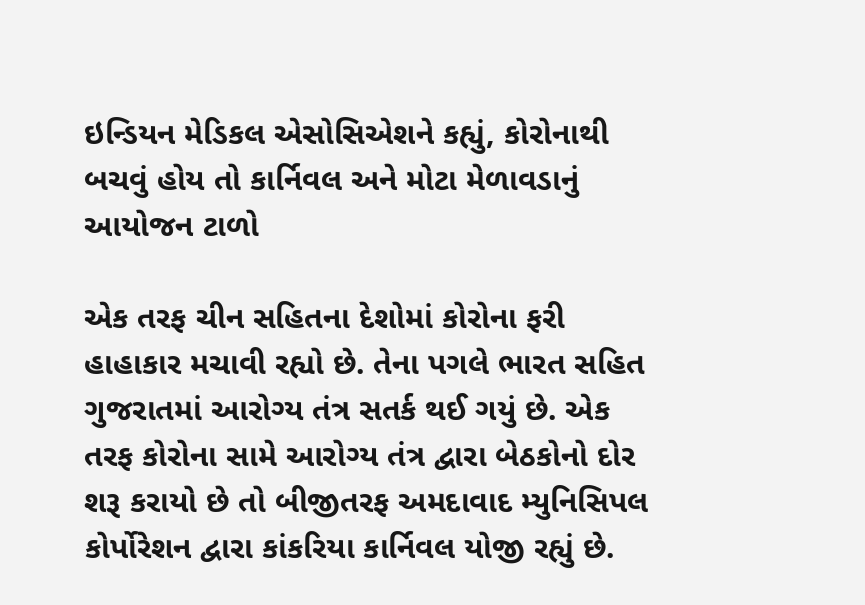ઇન્ડિયન મેડિકલ એસોસિએશને કહ્યું, કોરોનાથી બચવું હોય તો કાર્નિવલ અને મોટા મેળાવડાનું આયોજન ટાળો

એક તરફ ચીન સહિતના દેશોમાં કોરોના ફરી હાહાકાર મચાવી રહ્યો છે. તેના પગલે ભારત સહિત ગુજરાતમાં આરોગ્ય તંત્ર સતર્ક થઈ ગયું છે. એક તરફ કોરોના સામે આરોગ્ય તંત્ર દ્વારા બેઠકોનો દોર શરૂ કરાયો છે તો બીજીતરફ અમદાવાદ મ્યુનિસિપલ કોર્પોરેશન દ્વારા કાંકરિયા કાર્નિવલ યોજી રહ્યું છે.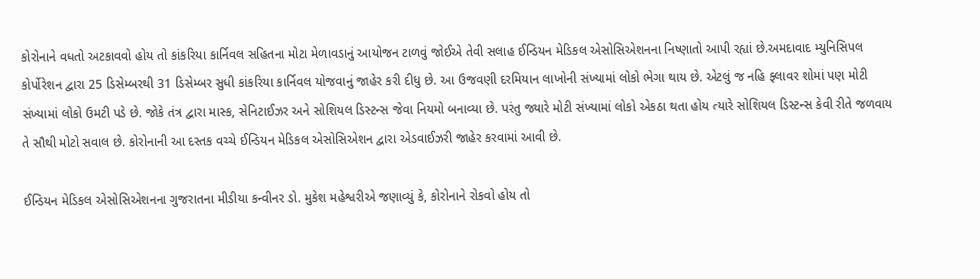કોરોનાને વધતો અટકાવવો હોય તો કાંકરિયા કાર્નિવલ સહિતના મોટા મેળાવડાનું આયોજન ટાળવું જોઈએ તેવી સલાહ ઈન્ડિયન મેડિકલ એસોસિએશનના નિષ્ણાતો આપી રહ્યાં છે.અમદાવાદ મ્યુનિસિપલ કોર્પોરેશન દ્વારા 25 ડિસેમ્બરથી 31 ડિસેમ્બર સુધી કાંકરિયા કાર્નિવલ યોજવાનું જાહેર કરી દીધુ છે. આ ઉજવણી દરમિયાન લાખોની સંખ્યામાં લોકો ભેગા થાય છે. એટલું જ નહિ ફ્લાવર શોમાં પણ મોટી સંખ્યામાં લોકો ઉમટી પડે છે. જોકે તંત્ર દ્વારા માસ્ક, સેનિટાઈઝર અને સોશિયલ ડિસ્ટન્સ જેવા નિયમો બનાવ્યા છે. પરંતુ જ્યારે મોટી સંખ્યામાં લોકો એકઠા થતા હોય ત્યારે સોશિયલ ડિસ્ટન્સ કેવી રીતે જળવાય તે સૌથી મોટો સવાલ છે. કોરોનાની આ દસ્તક વચ્ચે ઈન્ડિયન મેડિકલ એસોસિએશન દ્વારા એડવાઈઝરી જાહેર કરવામાં આવી છે.

ઈન્ડિયન મેડિકલ એસોસિએશનના ગુજરાતના મીડીયા કન્વીનર ડો. મુકેશ મહેશ્વરીએ જણાવ્યું કે, કોરોનાને રોકવો હોય તો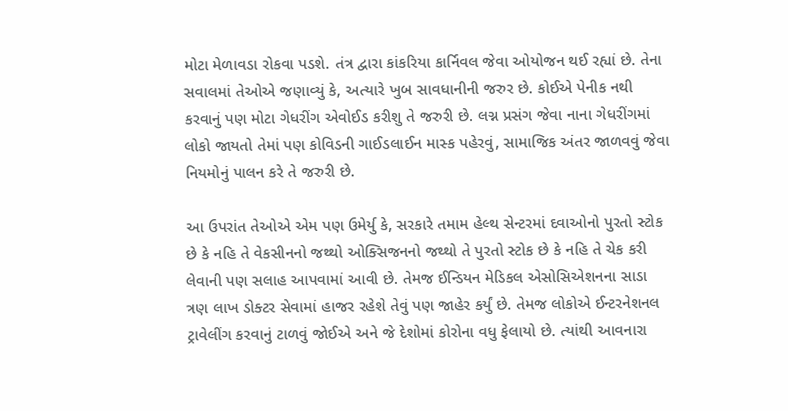મોટા મેળાવડા રોકવા પડશે. તંત્ર દ્વારા કાંકરિયા કાર્નિવલ જેવા ઓયોજન થઈ રહ્યાં છે. તેના સવાલમાં તેઓએ જણાવ્યું કે, અત્યારે ખુબ સાવધાનીની જરુર છે. કોઈએ પેનીક નથી કરવાનું પણ મોટા ગેધરીંગ એવોઈડ કરીશુ તે જરુરી છે. લગ્ન પ્રસંગ જેવા નાના ગેધરીંગમાં લોકો જાયતો તેમાં પણ કોવિડની ગાઈડલાઈન માસ્ક પહેરવું, સામાજિક અંતર જાળવવું જેવા નિયમોનું પાલન કરે તે જરુરી છે.

આ ઉપરાંત તેઓએ એમ પણ ઉમેર્યુ કે, સરકારે તમામ હેલ્થ સેન્ટરમાં દવાઓનો પુરતો સ્ટોક છે કે નહિ તે વેકસીનનો જથ્થો ઓક્સિજનનો જથ્થો તે પુરતો સ્ટોક છે કે નહિ તે ચેક કરી લેવાની પણ સલાહ આપવામાં આવી છે. તેમજ ઈન્ડિયન મેડિકલ એસોસિએશનના સાડા ત્રણ લાખ ડોક્ટર સેવામાં હાજર રહેશે તેવું પણ જાહેર કર્યું છે. તેમજ લોકોએ ઈન્ટરનેશનલ ટ્રાવેલીંગ કરવાનું ટાળવું જોઈએ અને જે દેશોમાં કોરોના વધુ ફેલાયો છે. ત્યાંથી આવનારા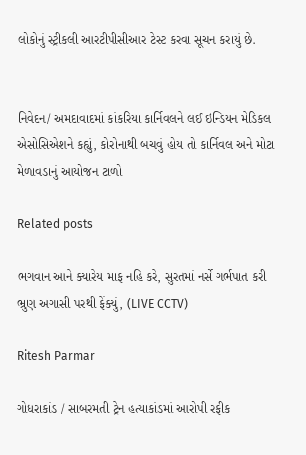લોકોનું સ્ટ્રીકલી આરટીપીસીઆર ટેસ્ટ કરવા સૂચન કરાયું છે.


નિવેદન/ અમદાવાદમાં કાંકરિયા કાર્નિવલને લઈ ઇન્ડિયન મેડિકલ એસોસિએશને કહ્યું, કોરોનાથી બચવું હોય તો કાર્નિવલ અને મોટા મેળાવડાનું આયોજન ટાળો

Related posts

ભગવાન આને ક્યારેય માફ નહિ કરે, સુરતમાં નર્સે ગર્ભપાત કરી ભ્રુણ અગાસી પરથી ફેંક્યું, (LIVE CCTV)

Ritesh Parmar

ગોધરાકાંડ / સાબરમતી ટ્રેન હત્યાકાંડમાં આરોપી રફીક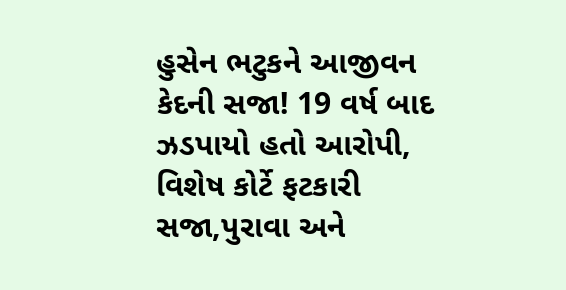હુસેન ભટુકને આજીવન કેદની સજા! 19 વર્ષ બાદ ઝડપાયો હતો આરોપી, વિશેષ કોર્ટે ફટકારી સજા,પુરાવા અને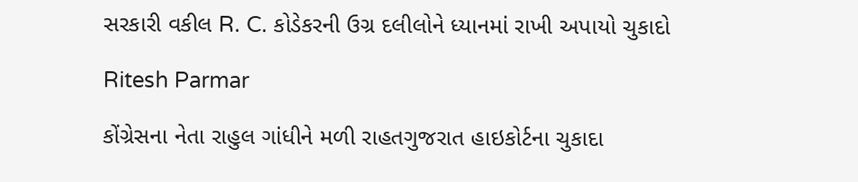સરકારી વકીલ R. C. કોડેકરની ઉગ્ર દલીલોને ધ્યાનમાં રાખી અપાયો ચુકાદો

Ritesh Parmar

કોંગ્રેસના નેતા રાહુલ ગાંધીને મળી રાહતગુજરાત હાઇકોર્ટના ચુકાદા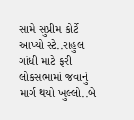સામે સુપ્રીમ કોર્ટે આપ્યો સ્ટે..રાહુલ ગાંધી માટે ફરી લોકસભામાં જવાનું માર્ગ થયો ખુલ્લો..બે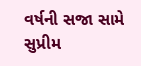વર્ષની સજા સામે સુપ્રીમ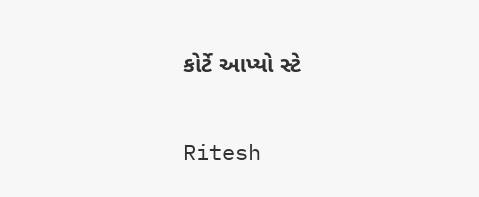કોર્ટે આપ્યો સ્ટે

Ritesh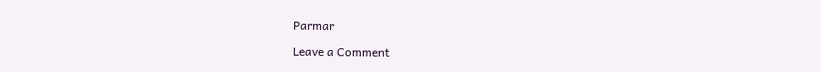Parmar

Leave a Comment